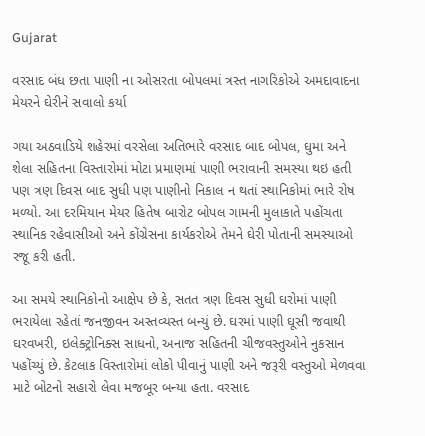Gujarat

વરસાદ બંધ છતા પાણી ના ઓસરતા બોપલમાં ત્રસ્ત નાગરિકોએ અમદાવાદના મેયરને ઘેરીને સવાલો કર્યા

ગયા અઠવાડિયે શહેરમાં વરસેલા અતિભારે વરસાદ બાદ બોપલ, ઘુમા અને શેલા સહિતના વિસ્તારોમાં મોટા પ્રમાણમાં પાણી ભરાવાની સમસ્યા થઇ હતી પણ ત્રણ દિવસ બાદ સુધી પણ પાણીનો નિકાલ ન થતાં સ્થાનિકોમાં ભારે રોષ મળ્યો. આ દરમિયાન મેયર હિતેષ બારોટ બોપલ ગામની મુલાકાતે પહોંચતા સ્થાનિક રહેવાસીઓ અને કોંગ્રેસના કાર્યકરોએ તેમને ઘેરી પોતાની સમસ્યાઓ રજૂ કરી હતી.

આ સમયે સ્થાનિકોનો આક્ષેપ છે કે, સતત ત્રણ દિવસ સુધી ઘરોમાં પાણી ભરાયેલા રહેતાં જનજીવન અસ્તવ્યસ્ત બન્યું છે. ઘરમાં પાણી ઘૂસી જવાથી ઘરવખરી, ઇલેક્ટ્રોનિક્સ સાધનો, અનાજ સહિતની ચીજવસ્તુઓને નુકસાન પહોંચ્યું છે. કેટલાક વિસ્તારોમાં લોકો પીવાનું પાણી અને જરૂરી વસ્તુઓ મેળવવા માટે બોટનો સહારો લેવા મજબૂર બન્યા હતા. વરસાદ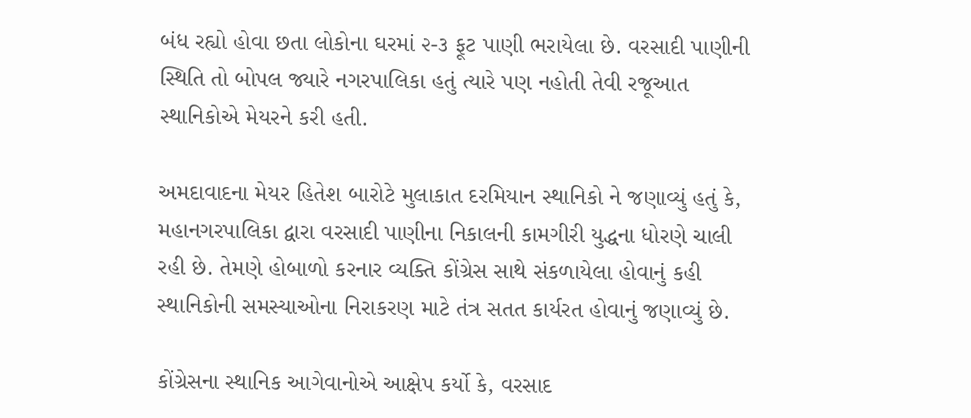બંધ રહ્યો હોવા છતા લોકોના ઘરમાં ૨-૩ ફૂટ પાણી ભરાયેલા છે. વરસાદી પાણીની સ્થિતિ તો બોપલ જ્યારે નગરપાલિકા હતું ત્યારે પણ નહોતી તેવી રજૂઆત સ્થાનિકોએ મેયરને કરી હતી.

અમદાવાદના મેયર હિતેશ બારોટે મુલાકાત દરમિયાન સ્થાનિકો ને જણાવ્યું હતું કે, મહાનગરપાલિકા દ્વારા વરસાદી પાણીના નિકાલની કામગીરી યુદ્ધના ધોરણે ચાલી રહી છે. તેમણે હોબાળો કરનાર વ્યક્તિ કોંગ્રેસ સાથે સંકળાયેલા હોવાનું કહી સ્થાનિકોની સમસ્યાઓના નિરાકરણ માટે તંત્ર સતત કાર્યરત હોવાનું જણાવ્યું છે.

કોંગ્રેસના સ્થાનિક આગેવાનોએ આક્ષેપ કર્યો કે, વરસાદ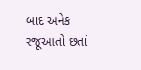બાદ અનેક રજૂઆતો છતાં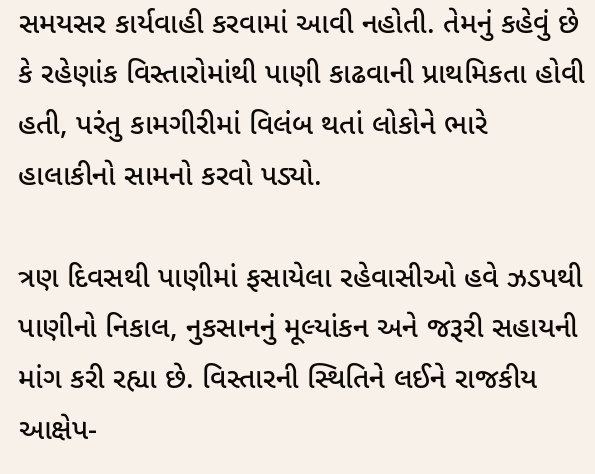સમયસર કાર્યવાહી કરવામાં આવી નહોતી. તેમનું કહેવું છે કે રહેણાંક વિસ્તારોમાંથી પાણી કાઢવાની પ્રાથમિકતા હોવી હતી, પરંતુ કામગીરીમાં વિલંબ થતાં લોકોને ભારે હાલાકીનો સામનો કરવો પડ્યો.

ત્રણ દિવસથી પાણીમાં ફસાયેલા રહેવાસીઓ હવે ઝડપથી પાણીનો નિકાલ, નુકસાનનું મૂલ્યાંકન અને જરૂરી સહાયની માંગ કરી રહ્યા છે. વિસ્તારની સ્થિતિને લઈને રાજકીય આક્ષેપ-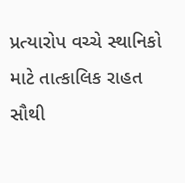પ્રત્યારોપ વચ્ચે સ્થાનિકો માટે તાત્કાલિક રાહત સૌથી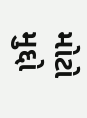મોટો મુદ્દો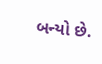બન્યો છે.